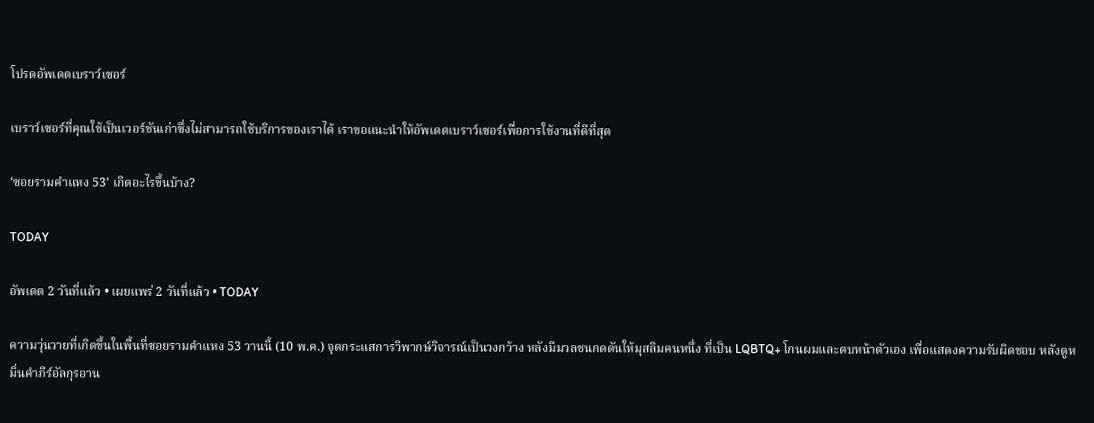โปรดอัพเดตเบราว์เซอร์

เบราว์เซอร์ที่คุณใช้เป็นเวอร์ชันเก่าซึ่งไม่สามารถใช้บริการของเราได้ เราขอแนะนำให้อัพเดตเบราว์เซอร์เพื่อการใช้งานที่ดีที่สุด

‘ซอยรามคำแหง 53’ เกิดอะไรขึ้นบ้าง?

TODAY

อัพเดต 2 วันที่แล้ว • เผยแพร่ 2 วันที่แล้ว • TODAY

ความวุ่นวายที่เกิดขึ้นในพื้นที่ซอยรามคำแหง 53 วานนี้ (10 พ.ค.) จุดกระแสการวิพากษ์วิจารณ์เป็นวงกว้าง หลังมีมวลชนกดดันให้มุสลิมคนหนึ่ง ที่เป็น LQBTQ+ โกนผมและตบหน้าตัวเอง เพื่อแสดงความรับผิดชอบ หลังดูหมิ่นคำภีร์อัลกุรอาน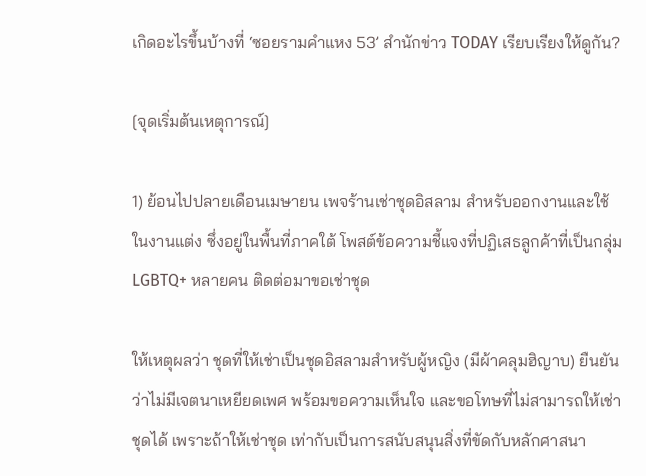เกิดอะไรขึ้นบ้างที่ ‘ซอยรามคำแหง 53’ สำนักข่าว TODAY เรียบเรียงให้ดูกัน?

[จุดเริ่มต้นเหตุการณ์]

1) ย้อนไปปลายเดือนเมษายน เพจร้านเช่าชุดอิสลาม สำหรับออกงานและใช้ในงานแต่ง ซึ่งอยู่ในพื้นที่ภาคใต้ โพสต์ข้อความชี้แจงที่ปฏิเสธลูกค้าที่เป็นกลุ่ม LGBTQ+ หลายคน ติดต่อมาขอเช่าชุด

ให้เหตุผลว่า ชุดที่ให้เช่าเป็นชุดอิสลามสำหรับผู้หญิง (มีผ้าคลุมฮิญาบ) ยืนยันว่าไม่มีเจตนาเหยียดเพศ พร้อมขอความเห็นใจ และขอโทษที่ไม่สามารถให้เช่าชุดได้ เพราะถ้าให้เช่าชุด เท่ากับเป็นการสนับสนุนสิ่งที่ขัดกับหลักศาสนา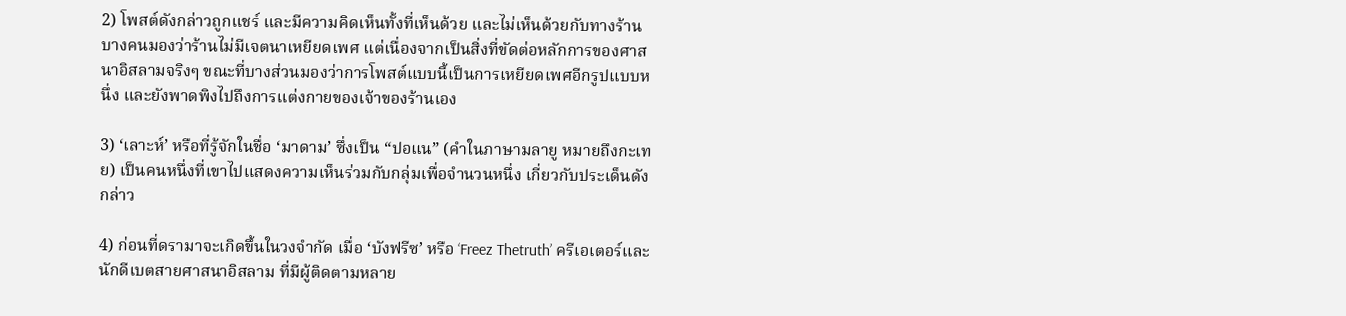2) โพสต์ดังกล่าวถูกแชร์ และมีความคิดเห็นทั้งที่เห็นด้วย และไม่เห็นด้วยกับทางร้าน บางคนมองว่าร้านไม่มีเจตนาเหยียดเพศ แต่เนื่องจากเป็นสิ่งที่ขัดต่อหลักการของศาสนาอิสลามจริงๆ ขณะที่บางส่วนมองว่าการโพสต์แบบนี้เป็นการเหยียดเพศอีกรูปแบบหนึ่ง และยังพาดพิงไปถึงการแต่งกายของเจ้าของร้านเอง

3) ‘เลาะห์’ หรือที่รู้จักในชื่อ ‘มาดาม’ ซึ่งเป็น “ปอแน” (คำในภาษามลายู หมายถึงกะเทย) เป็นคนหนึ่งที่เขาไปแสดงความเห็นร่วมกับกลุ่มเพื่อจำนวนหนึ่ง เกี่ยวกับประเด็นดังกล่าว

4) ก่อนที่ดรามาจะเกิดขึ้นในวงจำกัด เมื่อ ‘บังฟรีซ’ หรือ ‘Freez Thetruth’ ครีเอเตอร์และนักดีเบตสายศาสนาอิสลาม ที่มีผู้ติดตามหลาย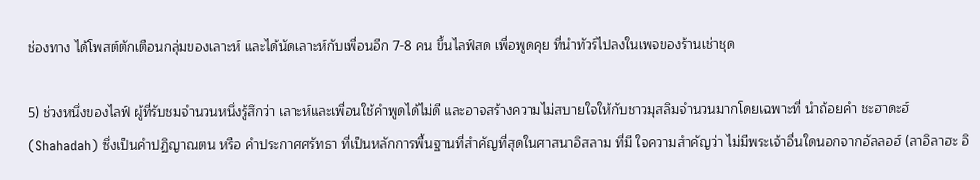ช่องทาง ได้โพสต์ตักเตือนกลุ่มของเลาะห์ และได้นัดเลาะห์กับเพื่อนอีก 7-8 คน ขึ้นไลฟ์สด เพื่อพูดคุย ที่นำทัวร์ไปลงในเพจของร้านเช่าชุด

5) ช่วงหนึ่งของไลฟ์ ผู้ที่รับชมจำนวนหนึ่งรู้สึกว่า เลาะห์และเพื่อนใช้คำพูดได้ไม่ดี และอาจสร้างความไม่สบายใจให้กับชาวมุสลิมจำนวนมากโดยเฉพาะที่ นำถ้อยคำ ชะฮาดะฮ์ (Shahadah) ซึ่งเป็นคำปฏิญาณตน หรือ คำประกาศศรัทธา ที่เป็นหลักการพื้นฐานที่สำคัญที่สุดในศาสนาอิสลาม ที่มี ใจความสำคัญว่า ไม่มีพระเจ้าอื่นใดนอกจากอัลลอฮ์ (ลาอิลาฮะ อิ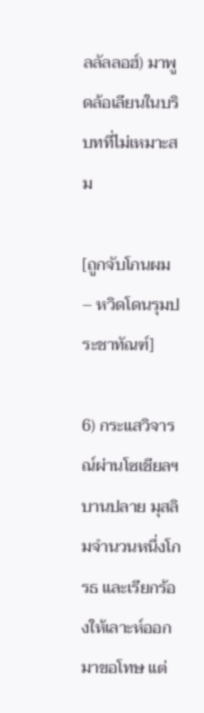ลลัลลอฮ์) มาพูดล้อเลียนในบริบทที่ไม่เหมาะสม

[ถูกจับโกนผม – หวิดโดนรุมประชาทัณฑ์]

6) กระแสวิจารณ์ผ่านโซเชียลฯ บานปลาย มุสลิมจำนวนหนึ่งโกรธ และเรียกร้องให้เลาะห์ออกมาขอโทษ แต่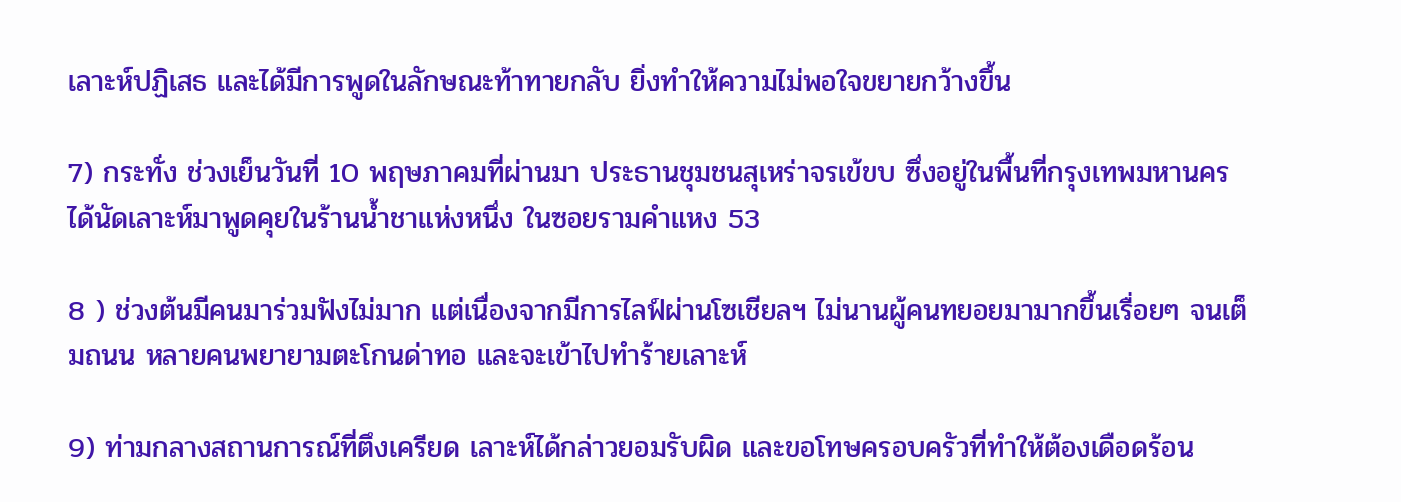เลาะห์ปฏิเสธ และได้มีการพูดในลักษณะท้าทายกลับ ยิ่งทำให้ความไม่พอใจขยายกว้างขึ้น

7) กระทั่ง ช่วงเย็นวันที่ 10 พฤษภาคมที่ผ่านมา ประธานชุมชนสุเหร่าจรเข้ขบ ซึ่งอยู่ในพื้นที่กรุงเทพมหานคร ได้นัดเลาะห์มาพูดคุยในร้านน้ำชาแห่งหนึ่ง ในซอยรามคำแหง 53

8 ) ช่วงต้นมีคนมาร่วมฟังไม่มาก แต่เนื่องจากมีการไลฟ์ผ่านโซเชียลฯ ไม่นานผู้คนทยอยมามากขึ้นเรื่อยๆ จนเต็มถนน หลายคนพยายามตะโกนด่าทอ และจะเข้าไปทำร้ายเลาะห์

9) ท่ามกลางสถานการณ์ที่ตึงเครียด เลาะห์ได้กล่าวยอมรับผิด และขอโทษครอบครัวที่ทำให้ต้องเดือดร้อน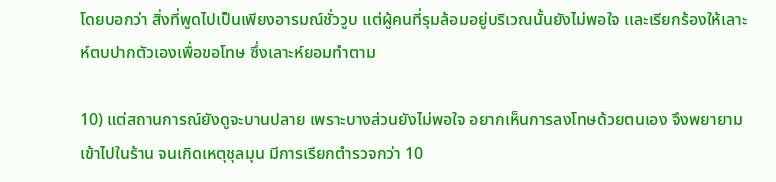โดยบอกว่า สิ่งที่พูดไปเป็นเพียงอารมณ์ชั่ววูบ แต่ผู้คนที่รุมล้อมอยู่บริเวณนั้นยังไม่พอใจ เเละเรียกร้องให้เลาะห์ตบปากตัวเองเพื่อขอโทษ ซึ่งเลาะห์ยอมทำตาม

10) แต่สถานการณ์ยังดูจะบานปลาย เพราะบางส่วนยังไม่พอใจ อยากเห็นการลงโทษด้วยตนเอง จึงพยายามเข้าไปในร้าน จนเกิดเหตุชุลมุน มีการเรียกตำรวจกว่า 10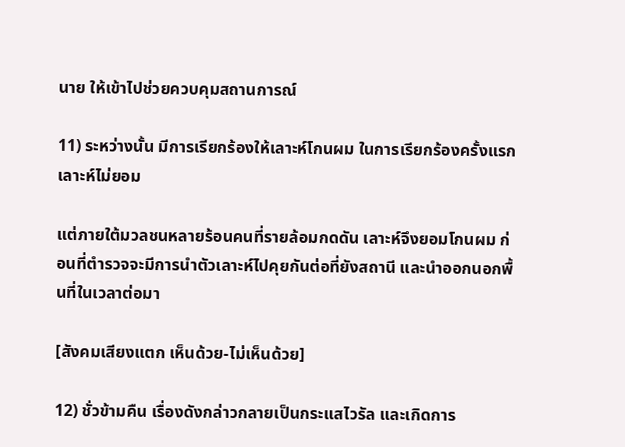นาย ให้เข้าไปช่วยควบคุมสถานการณ์

11) ระหว่างนั้น มีการเรียกร้องให้เลาะห์โกนผม ในการเรียกร้องครั้งแรกเลาะห์ไม่ยอม

แต่ภายใต้มวลชนหลายร้อนคนที่รายล้อมกดดัน เลาะห์จึงยอมโกนผม ก่อนที่ตำรวจจะมีการนำตัวเลาะห์ไปคุยกันต่อที่ยังสถานี และนำออกนอกพื้นที่ในเวลาต่อมา

[สังคมเสียงแตก เห็นด้วย-ไม่เห็นด้วย]

12) ชั่วข้ามคืน เรื่องดังกล่าวกลายเป็นกระแสไวรัล และเกิดการ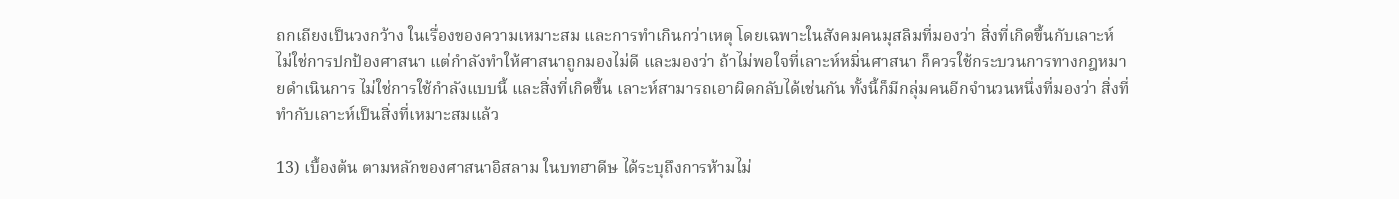ถกเถียงเป็นวงกว้าง ในเรื่องของความเหมาะสม และการทำเกินกว่าเหตุ โดยเฉพาะในสังคมคนมุสลิมที่มองว่า สิ่งที่เกิดขึ้นกับเลาะห์ ไม่ใช่การปกป้องศาสนา แต่กำลังทำให้ศาสนาถูกมองไม่ดี และมองว่า ถ้าไม่พอใจที่เลาะห์หมิ่นศาสนา ก็ควรใช้กระบวนการทางกฎหมายดำเนินการ ไม่ใช่การใช้กำลังแบบนี้ และสิ่งที่เกิดขึ้น เลาะห์สามารถเอาผิดกลับได้เช่นกัน ทั้งนี้ก็มีกลุ่มคนอีกจำนวนหนึ่งที่มองว่า สิ่งที่ทำกับเลาะห์เป็นสิ่งที่เหมาะสมแล้ว

13) เบื้องต้น ตามหลักของศาสนาอิสลาม ในบทฮาดีษ ได้ระบุถึงการห้ามไม่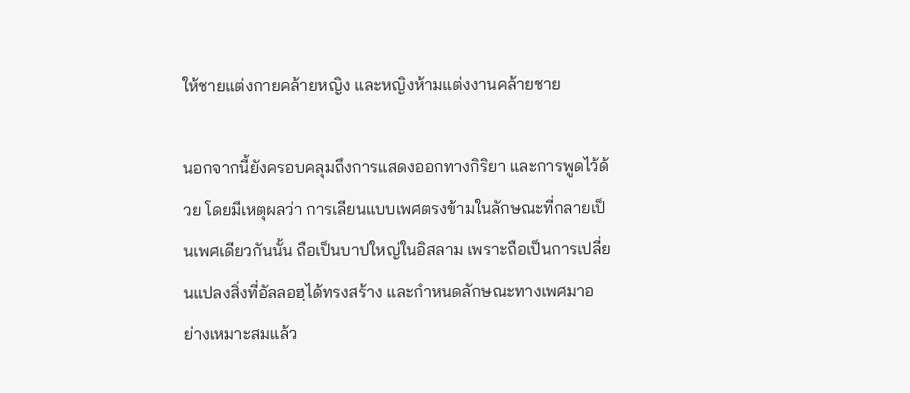ให้ชายแต่งกายคล้ายหญิง และหญิงห้ามแต่งงานคล้ายชาย

นอกจากนี้ยังครอบคลุมถึงการแสดงออกทางกิริยา และการพูดไว้ด้วย โดยมีเหตุผลว่า การเลียนแบบเพศตรงข้ามในลักษณะที่กลายเป็นเพศเดียวกันนั้น ถือเป็นบาปใหญ่ในอิสลาม เพราะถือเป็นการเปลี่ยนแปลงสิ่งที่อัลลอฮฺได้ทรงสร้าง และกำหนดลักษณะทางเพศมาอย่างเหมาะสมแล้ว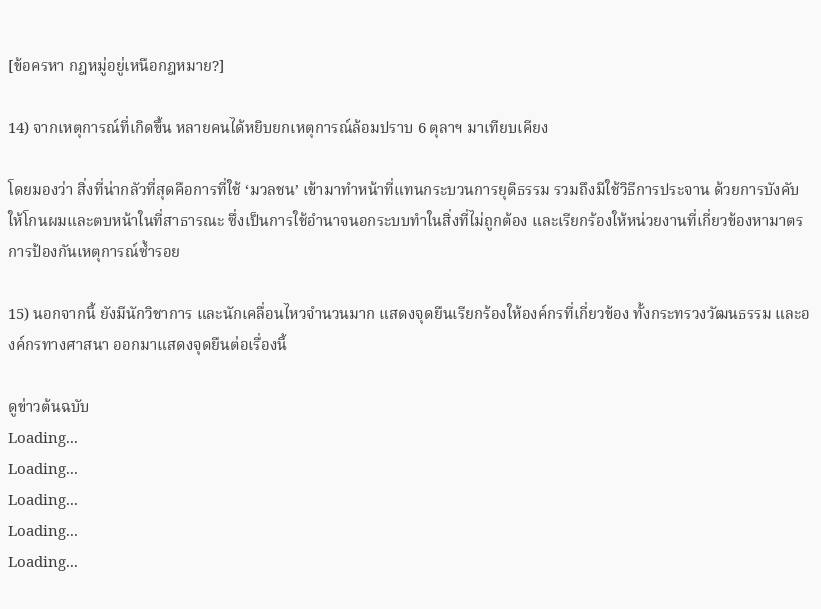[ข้อครหา กฎหมู่อยู่เหนือกฎหมาย?]

14) จากเหตุการณ์ที่เกิดขึ้น หลายคนได้หยิบยกเหตุการณ์ล้อมปราบ 6 ตุลาฯ มาเทียบเคียง

โดยมองว่า สิ่งที่น่ากลัวที่สุดคือการที่ใช้ ‘มวลชน’ เข้ามาทำหน้าที่แทนกระบวนการยุติธรรม รวมถึงมีใช้วิธีการประจาน ด้วยการบังคับให้โกนผมและตบหน้าในที่สาธารณะ ซึ่งเป็นการใช้อำนาจนอกระบบทำในสิ่งที่ไม่ถูกต้อง และเรียกร้องให้หน่วยงานที่เกี่ยวข้องหามาตรการป้องกันเหตุการณ์ซ้ำรอย

15) นอกจากนี้ ยังมีนักวิชาการ และนักเคลื่อนไหวจำนวนมาก แสดงจุดยืนเรียกร้องให้องค์กรที่เกี่ยวข้อง ทั้งกระทรวงวัฒนธรรม และองค์กรทางศาสนา ออกมาแสดงจุดยืนต่อเรื่องนี้

ดูข่าวต้นฉบับ
Loading...
Loading...
Loading...
Loading...
Loading...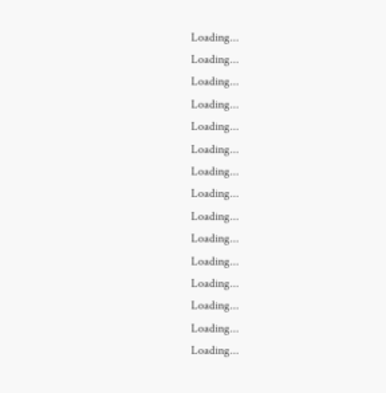Loading...
Loading...
Loading...
Loading...
Loading...
Loading...
Loading...
Loading...
Loading...
Loading...
Loading...
Loading...
Loading...
Loading...
Loading...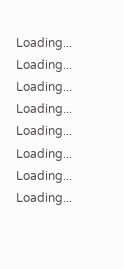Loading...
Loading...
Loading...
Loading...
Loading...
Loading...
Loading...
Loading...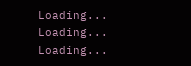Loading...
Loading...
Loading...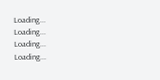Loading...
Loading...
Loading...
Loading...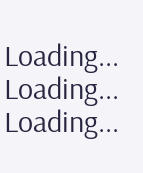Loading...
Loading...
Loading...